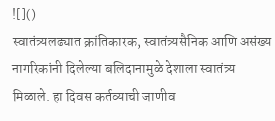![]()
स्वातंत्र्यलढ्यात क्रांतिकारक, स्वातंत्र्यसैनिक आणि असंख्य नागरिकांनी दिलेल्या बलिदानामुळे देशाला स्वातंत्र्य मिळाले. हा दिवस कर्तव्याची जाणीव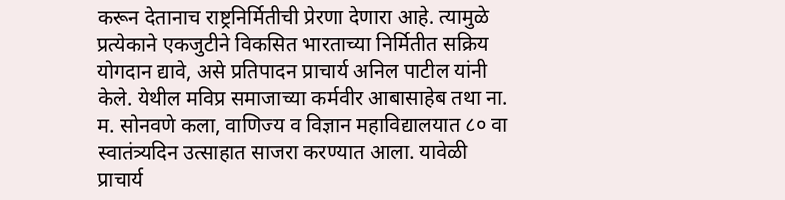करून देतानाच राष्ट्रनिर्मितीची प्रेरणा देणारा आहे. त्यामुळे प्रत्येकाने एकजुटीने विकसित भारताच्या निर्मितीत सक्रिय योगदान द्यावे, असे प्रतिपादन प्राचार्य अनिल पाटील यांनी केले. येथील मविप्र समाजाच्या कर्मवीर आबासाहेब तथा ना. म. सोनवणे कला, वाणिज्य व विज्ञान महाविद्यालयात ८० वा स्वातंत्र्यदिन उत्साहात साजरा करण्यात आला. यावेळी प्राचार्य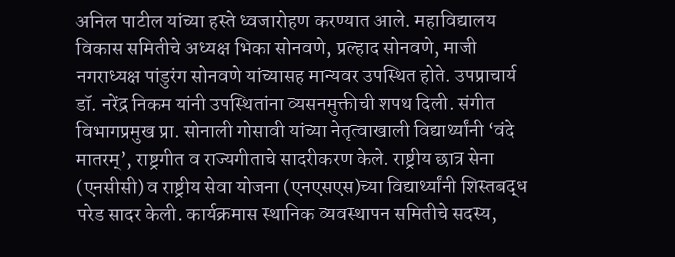अनिल पाटील यांच्या हस्ते ध्वजारोहण करण्यात आले. महाविद्यालय विकास समितीचे अध्यक्ष भिका सोनवणे, प्रल्हाद सोनवणे, माजी नगराध्यक्ष पांडुरंग सोनवणे यांच्यासह मान्यवर उपस्थित होते. उपप्राचार्य डॉ. नरेंद्र निकम यांनी उपस्थितांना व्यसनमुक्तीची शपथ दिली. संगीत विभागप्रमुख प्रा. सोनाली गोसावी यांच्या नेतृत्वाखाली विद्यार्थ्यांनी ‘वंदे मातरम्’, राष्ट्रगीत व राज्यगीताचे सादरीकरण केले. राष्ट्रीय छात्र सेना (एनसीसी) व राष्ट्रीय सेवा योजना (एनएसएस)च्या विद्यार्थ्यांनी शिस्तबद्ध परेड सादर केली. कार्यक्रमास स्थानिक व्यवस्थापन समितीचे सदस्य,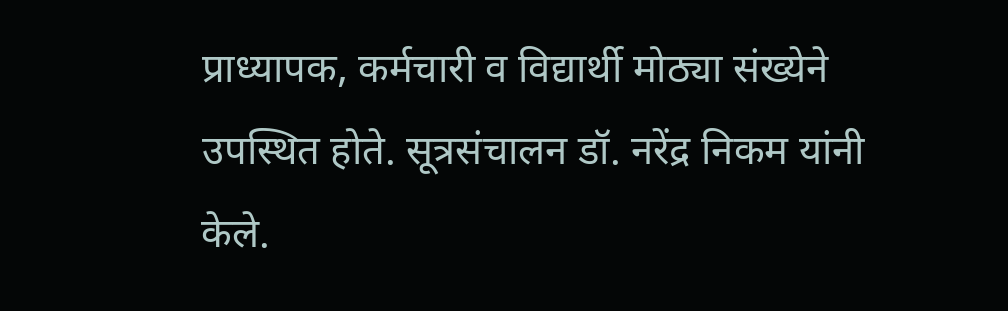प्राध्यापक, कर्मचारी व विद्यार्थी मोठ्या संख्येने उपस्थित होते. सूत्रसंचालन डॉ. नरेंद्र निकम यांनी केले.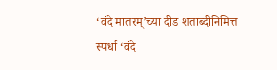‘वंदे मातरम्’च्या दीड शताब्दीनिमित्त स्पर्धा ‘वंदे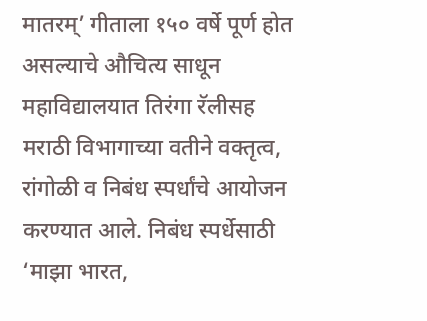मातरम्’ गीताला १५० वर्षे पूर्ण होत असल्याचे औचित्य साधून महाविद्यालयात तिरंगा रॅलीसह मराठी विभागाच्या वतीने वक्तृत्व, रांगोळी व निबंध स्पर्धांचे आयोजन करण्यात आले. निबंध स्पर्धेसाठी ‘माझा भारत,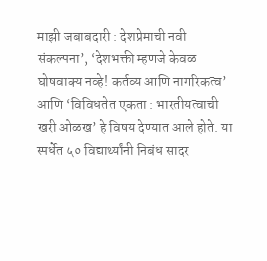माझी जबाबदारी : देशप्रेमाची नवी संकल्पना’, ‘देशभक्ती म्हणजे केवळ घोषवाक्य नव्हे! कर्तव्य आणि नागरिकत्व’ आणि ‘विविधतेत एकता : भारतीयत्वाची खरी ओळख’ हे विषय देण्यात आले होते. या स्पर्धेत ५० विद्यार्थ्यांनी निबंध सादर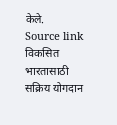केले.
Source link
विकसित भारतासाठी सक्रिय योगदान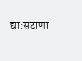द्या:सटाणा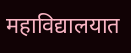महाविद्यालयात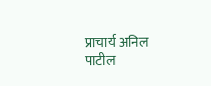प्राचार्य अनिल पाटील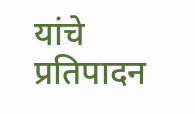यांचे प्रतिपादन